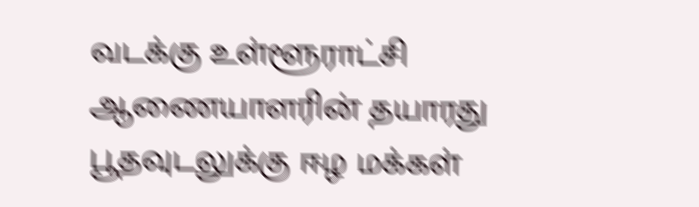வடக்கு உள்ளூராட்சி ஆணையாளரின் தயாரது பூதவுடலுக்கு ஈழ மக்கள்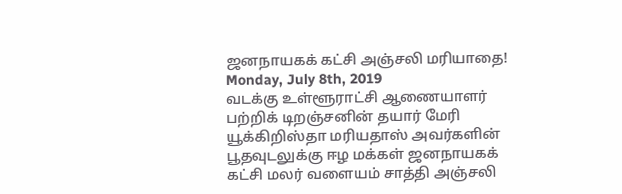ஜனநாயகக் கட்சி அஞ்சலி மரியாதை!
Monday, July 8th, 2019
வடக்கு உள்ளூராட்சி ஆணையாளர் பற்றிக் டிறஞ்சனின் தயார் மேரி யூக்கிறிஸ்தா மரியதாஸ் அவர்களின் பூதவுடலுக்கு ஈழ மக்கள் ஜனநாயகக் கட்சி மலர் வளையம் சாத்தி அஞ்சலி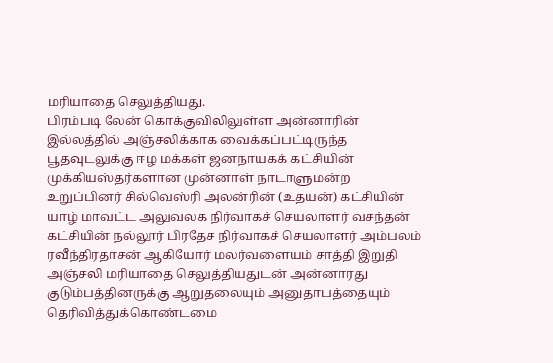மரியாதை செலுத்தியது.
பிரம்படி லேன் கொக்குவிலிலுள்ள அன்னாரின் இல்லத்தில் அஞ்சலிக்காக வைக்கப்பட்டிருந்த பூதவுடலுக்கு ஈழ மக்கள் ஜனநாயகக் கட்சியின் முக்கியஸ்தர்களான முன்னாள் நாடாளுமன்ற உறுப்பினர் சில்வெஸ்ரி அலன்ரின் (உதயன்) கட்சியின் யாழ் மாவட்ட அலுவலக நிர்வாகச் செயலாளர் வசந்தன் கட்சியின் நல்லூர் பிரதேச நிர்வாகச் செயலாளர் அம்பலம் ரவீந்திரதாசன் ஆகியோர் மலர்வளையம் சாத்தி இறுதி அஞ்சலி மரியாதை செலுத்தியதுடன் அன்னாரது குடும்பத்தினருக்கு ஆறுதலையும் அனுதாபத்தையும் தெரிவித்துக்கொண்டமை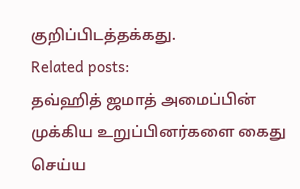குறிப்பிடத்தக்கது.
Related posts:
தவ்ஹித் ஜமாத் அமைப்பின் முக்கிய உறுப்பினர்களை கைது செய்ய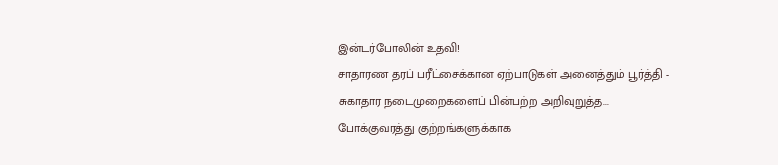இன்டர்போலின் உதவி!
சாதாரண தரப் பரீட்சைக்கான ஏற்பாடுகள் அனைத்தும் பூர்த்தி - சுகாதார நடைமுறைகளைப் பின்பற்ற அறிவுறுத்த...
போக்குவரத்து குற்றங்களுக்காக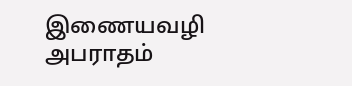இணையவழி அபராதம்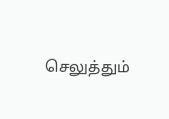செலுத்தும்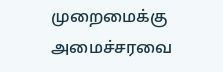முறைமைக்கு அமைச்சரவை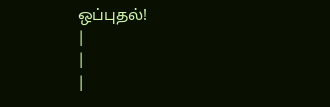ஒப்புதல்!
|
|
|